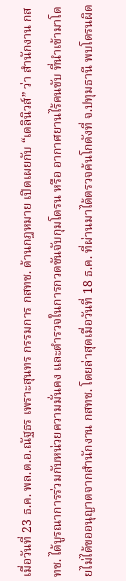เมื่อวันที่ 23 ธ.ค. พล.ต.อ.ณัฐธร เพราะสุนทร กรรมการ กสทช. ด้านกฎหมาย เปิดเผยกับ “เดลินิวส์” ว่า สำนักงาน กสทช. ได้บูรณาการร่วมกับหน่วยความมั่นคง และตำรวจในการกวดขันจับกุมโดรน หรือ อากาศยานไร้คนขับ ที่นำเข้ามาโดยไม่ได้ขออนุญาตจากสำนักงาน กสทช. โดยล่าสุดเมื่อวันที่ 18 ธ.ค. ที่ผ่านมาได้ตรวจค้นโกดังที่ จ.ปทุมธานี พบโดรนผิด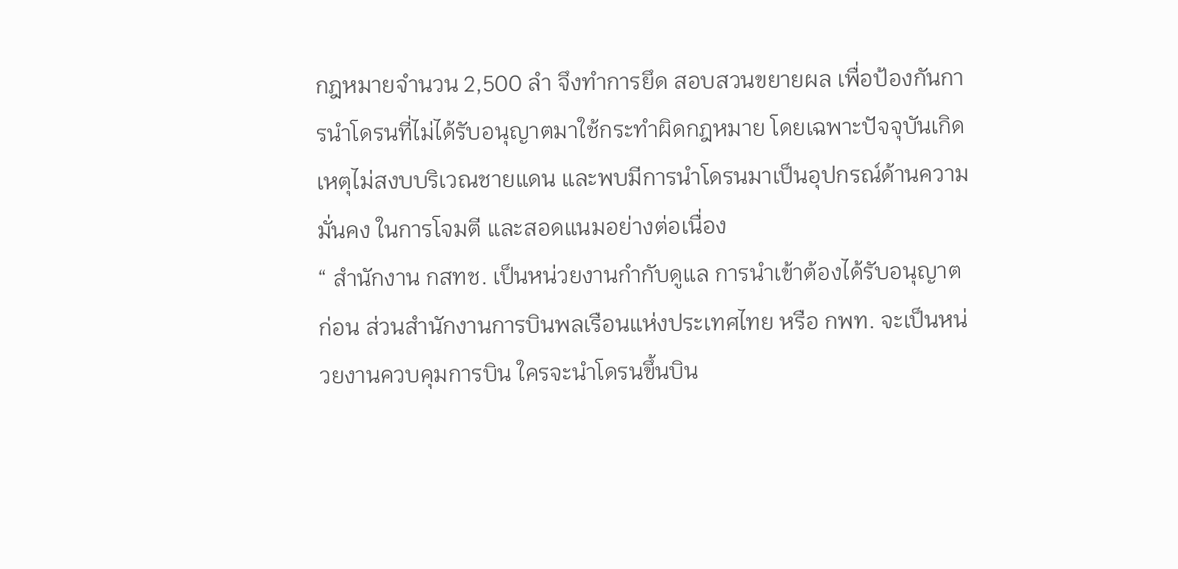กฎหมายจำนวน 2,500 ลำ จึงทำการยึด สอบสวนขยายผล เพื่อป้องกันการนำโดรนที่ไม่ได้รับอนุญาตมาใช้กระทำผิดกฎหมาย โดยเฉพาะปัจจุบันเกิดเหตุไม่สงบบริเวณชายแดน และพบมีการนำโดรนมาเป็นอุปกรณ์ด้านความมั่นคง ในการโจมตี และสอดแนมอย่างต่อเนื่อง
“ สำนักงาน กสทช. เป็นหน่วยงานกำกับดูแล การนำเข้าต้องได้รับอนุญาตก่อน ส่วนสำนักงานการบินพลเรือนแห่งประเทศไทย หรือ กพท. จะเป็นหน่วยงานควบคุมการบิน ใครจะนำโดรนขึ้นบิน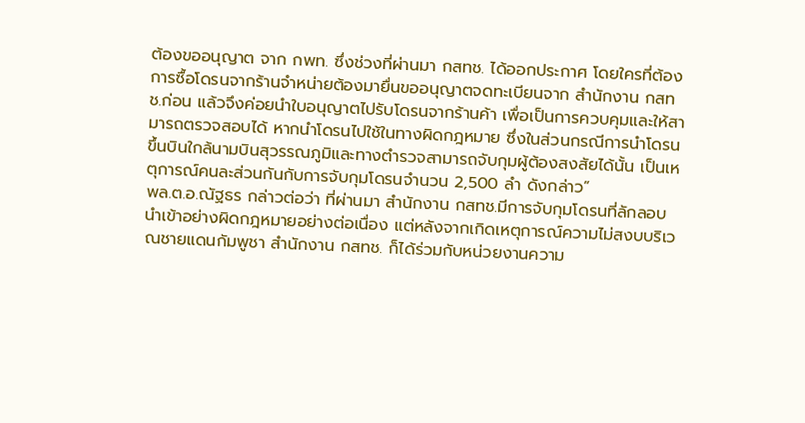ต้องขออนุญาต จาก กพท. ซึ่งช่วงที่ผ่านมา กสทช. ได้ออกประกาศ โดยใครที่ต้องการซื้อโดรนจากร้านจำหน่ายต้องมายื่นขออนุญาตจดทะเบียนจาก สำนักงาน กสทช.ก่อน แล้วจึงค่อยนำใบอนุญาตไปรับโดรนจากร้านค้า เพื่อเป็นการควบคุมและให้สามารถตรวจสอบได้ หากนำโดรนไปใช้ในทางผิดกฎหมาย ซึ่งในส่วนกรณีการนำโดรนขึ้นบินใกล้นามบินสุวรรณภูมิและทางตำรวจสามารถจับกุมผู้ต้องสงสัยได้นั้น เป็นเหตุการณ์คนละส่วนกันกับการจับกุมโดรนจำนวน 2,500 ลำ ดังกล่าว”
พล.ต.อ.ณัฐธร กล่าวต่อว่า ที่ผ่านมา สำนักงาน กสทช.มีการจับกุมโดรนที่ลักลอบนำเข้าอย่างผิดกฎหมายอย่างต่อเนื่อง แต่หลังจากเกิดเหตุการณ์ความไม่สงบบริเวณชายแดนกัมพูชา สำนักงาน กสทช. ก็ได้ร่วมกับหน่วยงานความ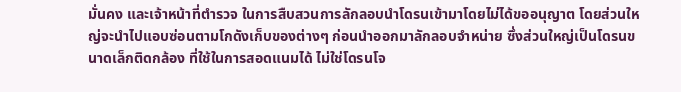มั่นคง และเจ้าหน้าที่ตำรวจ ในการสืบสวนการลักลอบนำโดรนเข้ามาโดยไม่ได้ขออนุญาต โดยส่วนใหญ่จะนำไปแอบซ่อนตามโกดังเก็บของต่างๆ ก่อนนำออกมาลักลอบจำหน่าย ซึ่งส่วนใหญ่เป็นโดรนขนาดเล็กติดกล้อง ที่ใช้ในการสอดแนมได้ ไม่ใช่โดรนโจ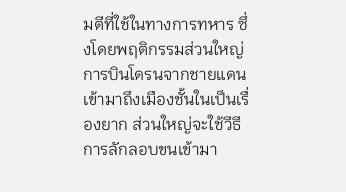มตีที่ใช้ในทางการทหาร ซึ่งโดยพฤติกรรมส่วนใหญ่ การบินโดรนจากชายแดนเข้ามาถึงเมืองชั้นในเป็นเรื่องยาก ส่วนใหญ่จะใช้วีธีการลักลอบขนเข้ามา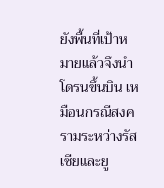ยังพื้นที่เป้าหมายแล้วจึงนำโดรนขึ้นบิน เหมือนกรณีสงครามระหว่างรัสเซียและยู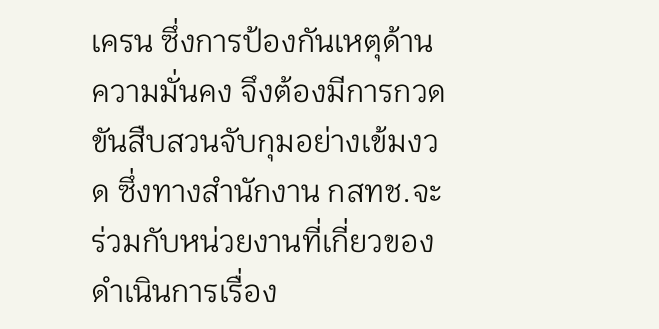เครน ซึ่งการป้องกันเหตุด้านความมั่นคง จึงต้องมีการกวดขันสืบสวนจับกุมอย่างเข้มงวด ซึ่งทางสำนักงาน กสทช.จะร่วมกับหน่วยงานที่เกี่ยวของดำเนินการเรื่อง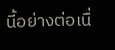นี้อย่างต่อเนื่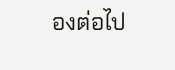องต่อไป